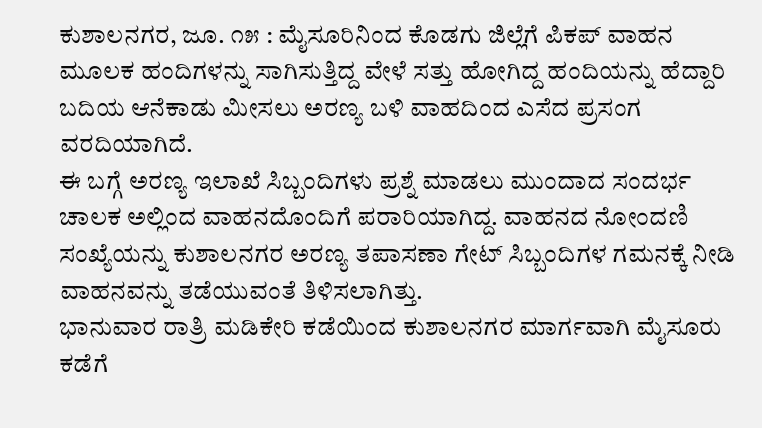ಕುಶಾಲನಗರ, ಜೂ. ೧೫ : ಮೈಸೂರಿನಿಂದ ಕೊಡಗು ಜಿಲ್ಲೆಗೆ ಪಿಕಪ್ ವಾಹನ ಮೂಲಕ ಹಂದಿಗಳನ್ನು ಸಾಗಿಸುತ್ತಿದ್ದ ವೇಳೆ ಸತ್ತು ಹೋಗಿದ್ದ ಹಂದಿಯನ್ನು ಹೆದ್ದಾರಿ ಬದಿಯ ಆನೆಕಾಡು ಮೀಸಲು ಅರಣ್ಯ ಬಳಿ ವಾಹದಿಂದ ಎಸೆದ ಪ್ರಸಂಗ ವರದಿಯಾಗಿದೆ.
ಈ ಬಗ್ಗೆ ಅರಣ್ಯ ಇಲಾಖೆ ಸಿಬ್ಬಂದಿಗಳು ಪ್ರಶ್ನೆ ಮಾಡಲು ಮುಂದಾದ ಸಂದರ್ಭ ಚಾಲಕ ಅಲ್ಲಿಂದ ವಾಹನದೊಂದಿಗೆ ಪರಾರಿಯಾಗಿದ್ದ. ವಾಹನದ ನೋಂದಣಿ ಸಂಖ್ಯೆಯನ್ನು ಕುಶಾಲನಗರ ಅರಣ್ಯ ತಪಾಸಣಾ ಗೇಟ್ ಸಿಬ್ಬಂದಿಗಳ ಗಮನಕ್ಕೆ ನೀಡಿ ವಾಹನವನ್ನು ತಡೆಯುವಂತೆ ತಿಳಿಸಲಾಗಿತ್ತು.
ಭಾನುವಾರ ರಾತ್ರಿ ಮಡಿಕೇರಿ ಕಡೆಯಿಂದ ಕುಶಾಲನಗರ ಮಾರ್ಗವಾಗಿ ಮೈಸೂರು ಕಡೆಗೆ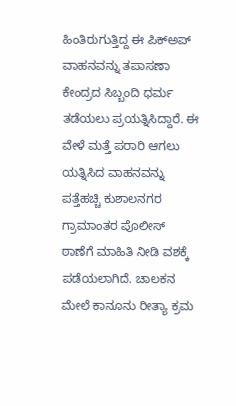ಹಿಂತಿರುಗುತ್ತಿದ್ದ ಈ ಪಿಕ್ಅಪ್ ವಾಹನವನ್ನು ತಪಾಸಣಾ ಕೇಂದ್ರದ ಸಿಬ್ಬಂದಿ ಧರ್ಮ ತಡೆಯಲು ಪ್ರಯತ್ನಿಸಿದ್ದಾರೆ. ಈ ವೇಳೆ ಮತ್ತೆ ಪರಾರಿ ಆಗಲು ಯತ್ನಿಸಿದ ವಾಹನವನ್ನು ಪತ್ತೆಹಚ್ಚಿ ಕುಶಾಲನಗರ ಗ್ರಾಮಾಂತರ ಪೊಲೀಸ್ ಠಾಣೆಗೆ ಮಾಹಿತಿ ನೀಡಿ ವಶಕ್ಕೆ ಪಡೆಯಲಾಗಿದೆ. ಚಾಲಕನ ಮೇಲೆ ಕಾನೂನು ರೀತ್ಯಾ ಕ್ರಮ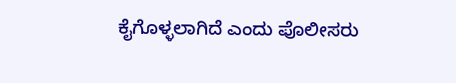ಕೈಗೊಳ್ಳಲಾಗಿದೆ ಎಂದು ಪೊಲೀಸರು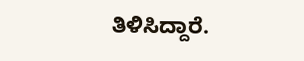ತಿಳಿಸಿದ್ದಾರೆ.